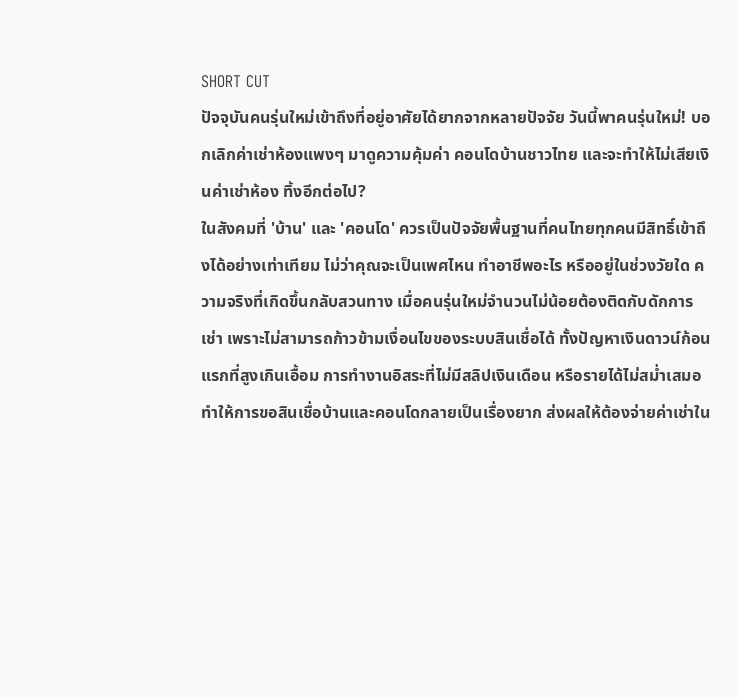SHORT CUT
ปัจจุบันคนรุ่นใหม่เข้าถึงที่อยู่อาศัยได้ยากจากหลายปัจจัย วันนี้พาคนรุ่นใหม่! บอกเลิกค่าเช่าห้องแพงๆ มาดูความคุ้มค่า คอนโดบ้านชาวไทย และจะทำให้ไม่เสียเงินค่าเช่าห้อง ทิ้งอีกต่อไป?
ในสังคมที่ 'บ้าน' และ 'คอนโด' ควรเป็นปัจจัยพื้นฐานที่คนไทยทุกคนมีสิทธิ์เข้าถึงได้อย่างเท่าเทียม ไม่ว่าคุณจะเป็นเพศไหน ทำอาชีพอะไร หรืออยู่ในช่วงวัยใด ความจริงที่เกิดขึ้นกลับสวนทาง เมื่อคนรุ่นใหม่จำนวนไม่น้อยต้องติดกับดักการเช่า เพราะไม่สามารถก้าวข้ามเงื่อนไขของระบบสินเชื่อได้ ทั้งปัญหาเงินดาวน์ก้อนแรกที่สูงเกินเอื้อม การทำงานอิสระที่ไม่มีสลิปเงินเดือน หรือรายได้ไม่สม่ำเสมอ ทำให้การขอสินเชื่อบ้านและคอนโดกลายเป็นเรื่องยาก ส่งผลให้ต้องจ่ายค่าเช่าใน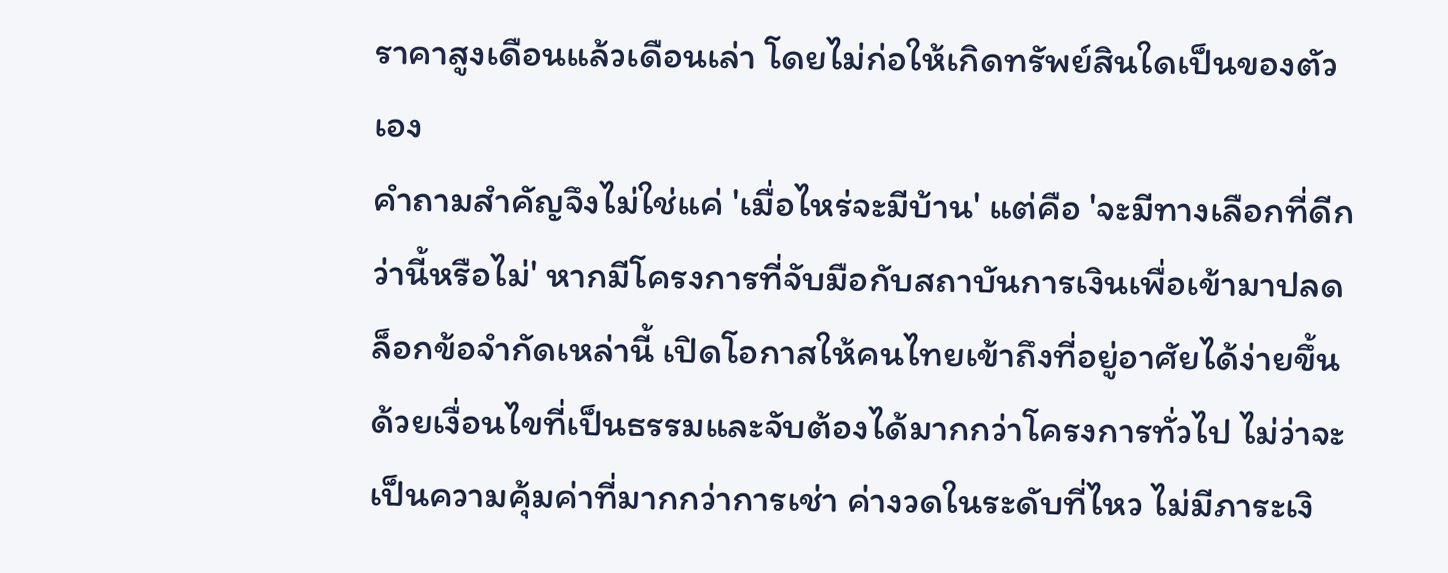ราคาสูงเดือนแล้วเดือนเล่า โดยไม่ก่อให้เกิดทรัพย์สินใดเป็นของตัวเอง
คำถามสำคัญจึงไม่ใช่แค่ 'เมื่อไหร่จะมีบ้าน' แต่คือ 'จะมีทางเลือกที่ดีกว่านี้หรือไม่' หากมีโครงการที่จับมือกับสถาบันการเงินเพื่อเข้ามาปลดล็อกข้อจำกัดเหล่านี้ เปิดโอกาสให้คนไทยเข้าถึงที่อยู่อาศัยได้ง่ายขึ้น ด้วยเงื่อนไขที่เป็นธรรมและจับต้องได้มากกว่าโครงการทั่วไป ไม่ว่าจะเป็นความคุ้มค่าที่มากกว่าการเช่า ค่างวดในระดับที่ไหว ไม่มีภาระเงิ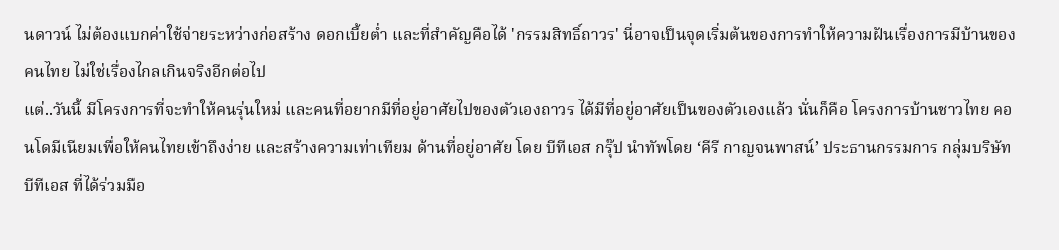นดาวน์ ไม่ต้องแบกค่าใช้จ่ายระหว่างก่อสร้าง ดอกเบี้ยต่ำ และที่สำคัญคือได้ 'กรรมสิทธิ์ถาวร' นี่อาจเป็นจุดเริ่มต้นของการทำให้ความฝันเรื่องการมีบ้านของคนไทย ไม่ใช่เรื่องไกลเกินจริงอีกต่อไป
แต่..วันนี้ มีโครงการที่จะทำให้คนรุ่นใหม่ และคนที่อยากมีที่อยู่อาศัยไปของตัวเองถาวร ได้มีที่อยู่อาศัยเป็นของตัวเองแล้ว นั่นก็คือ โครงการบ้านชาวไทย คอนโดมีเนียมเพื่อให้คนไทยเข้าถึงง่าย และสร้างความเท่าเทียม ด้านที่อยู่อาศัย โดย บีทีเอส กรุ๊ป นำทัพโดย ‘คีรี กาญจนพาสน์’ ประธานกรรมการ กลุ่มบริษัทบีทีเอส ที่ได้ร่วมมือ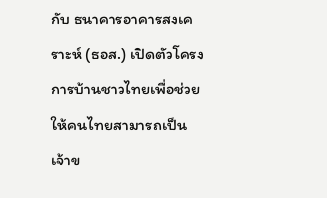กับ ธนาคารอาคารสงเคราะห์ (ธอส.) เปิดตัวโครงการบ้านชาวไทยเพื่อช่วยให้คนไทยสามารถเป็นเจ้าข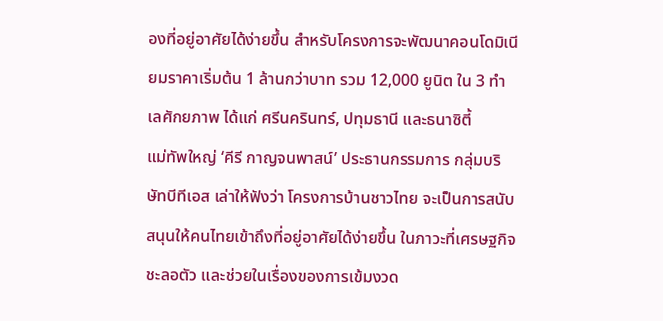องที่อยู่อาศัยได้ง่ายขึ้น สำหรับโครงการจะพัฒนาคอนโดมิเนียมราคาเริ่มต้น 1 ล้านกว่าบาท รวม 12,000 ยูนิต ใน 3 ทำเลศักยภาพ ได้แก่ ศรีนครินทร์, ปทุมธานี และธนาซิตี้
แม่ทัพใหญ่ ‘คีรี กาญจนพาสน์’ ประธานกรรมการ กลุ่มบริษัทบีทีเอส เล่าให้ฟังว่า โครงการบ้านชาวไทย จะเป็นการสนับสนุนให้คนไทยเข้าถึงที่อยู่อาศัยได้ง่ายขึ้น ในภาวะที่เศรษฐกิจชะลอตัว และช่วยในเรื่องของการเข้มงวด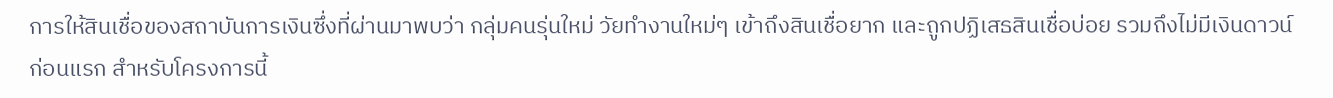การให้สินเชื่อของสถาบันการเงินซึ่งที่ผ่านมาพบว่า กลุ่มคนรุ่นใหม่ วัยทำงานใหม่ๆ เข้าถึงสินเชื่อยาก และถูกปฏิเสธสินเชื่อบ่อย รวมถึงไม่มีเงินดาวน์ก่อนแรก สำหรับโครงการนี้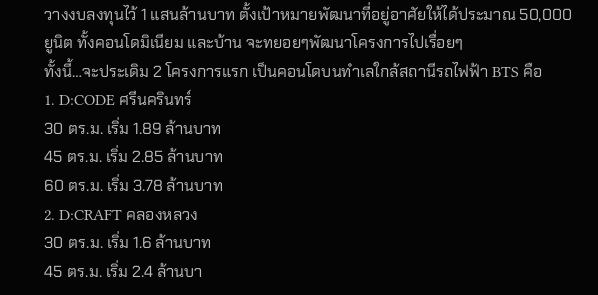วางงบลงทุนไว้ 1 แสนล้านบาท ตั้งเป้าหมายพัฒนาที่อยู่อาศัยให้ได้ประมาณ 50,000 ยูนิต ทั้งคอนโดมิเนียม และบ้าน จะทยอยๆพัฒนาโครงการไปเรื่อยๆ
ทั้งนี้…จะประเดิม 2 โครงการแรก เป็นคอนโดบนทำเลใกล้สถานีรถไฟฟ้า BTS คือ
1. D:CODE ศรีนครินทร์
30 ตร.ม. เริ่ม 1.89 ล้านบาท
45 ตร.ม. เริ่ม 2.85 ล้านบาท
60 ตร.ม. เริ่ม 3.78 ล้านบาท
2. D:CRAFT คลองหลวง
30 ตร.ม. เริ่ม 1.6 ล้านบาท
45 ตร.ม. เริ่ม 2.4 ล้านบา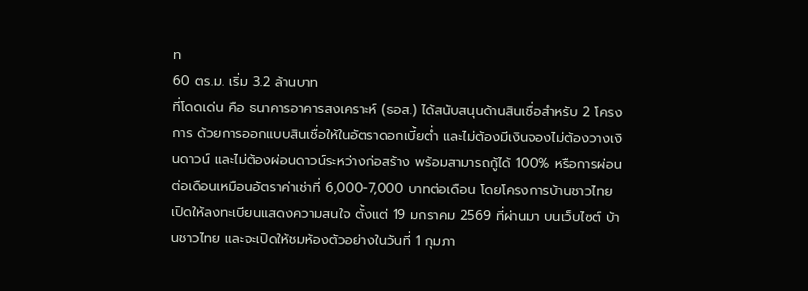ท
60 ตร.ม. เริ่ม 3.2 ล้านบาท
ที่โดดเด่น คือ ธนาคารอาคารสงเคราะห์ (ธอส.) ได้สนับสนุนด้านสินเชื่อสำหรับ 2 โครงการ ด้วยการออกแบบสินเชื่อให้ในอัตราดอกเบี้ยต่ำ และไม่ต้องมีเงินจองไม่ต้องวางเงินดาวน์ และไม่ต้องผ่อนดาวน์ระหว่างก่อสร้าง พร้อมสามารถกู้ได้ 100% หรือการผ่อนต่อเดือนเหมือนอัตราค่าเช่าที่ 6,000-7,000 บาทต่อเดือน โดยโครงการบ้านชาวไทย เปิดให้ลงทะเบียนแสดงความสนใจ ตั้งแต่ 19 มกราคม 2569 ที่ผ่านมา บนเว็บไซต์ บ้านชาวไทย และจะเปิดให้ชมห้องตัวอย่างในวันที่ 1 กุมภา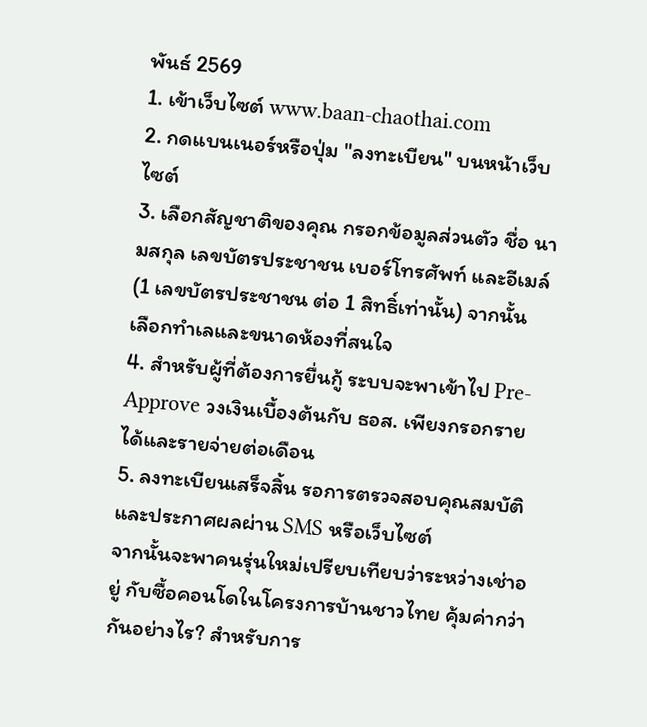พันธ์ 2569
1. เข้าเว็บไซต์ www.baan-chaothai.com
2. กดแบนเนอร์หรือปุ่ม "ลงทะเบียน" บนหน้าเว็บไซต์
3. เลือกสัญชาติของคุณ กรอกข้อมูลส่วนตัว ชื่อ นามสกุล เลขบัตรประชาชน เบอร์โทรศัพท์ และอีเมล์ (1 เลขบัตรประชาชน ต่อ 1 สิทธิ์เท่านั้น) จากนั้น เลือกทำเลและขนาดห้องที่สนใจ
4. สำหรับผู้ที่ต้องการยื่นกู้ ระบบจะพาเข้าไป Pre-Approve วงเงินเบื้องต้นกับ ธอส. เพียงกรอกรายได้และรายจ่ายต่อเดือน
5. ลงทะเบียนเสร็จสิ้น รอการตรวจสอบคุณสมบัติ และประกาศผลผ่าน SMS หรือเว็บไซต์
จากนั้นจะพาคนรุ่นใหม่เปรียบเทียบว่าระหว่างเช่าอยู่ กับซื้อคอนโดในโครงการบ้านชาวไทย คุ้มค่ากว่ากันอย่างไร? สำหรับการ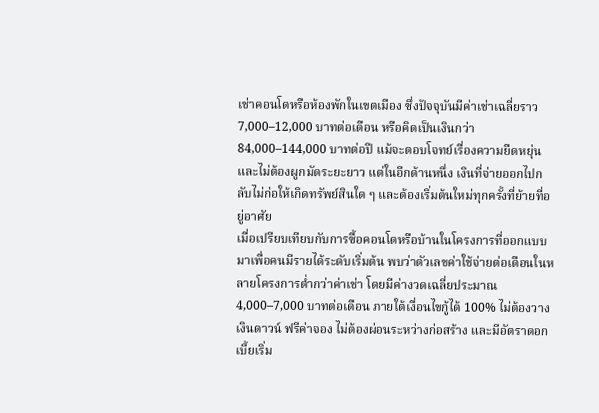เช่าคอนโดหรือห้องพักในเขตเมือง ซึ่งปัจจุบันมีค่าเช่าเฉลี่ยราว 7,000–12,000 บาทต่อเดือน หรือคิดเป็นเงินกว่า 84,000–144,000 บาทต่อปี แม้จะตอบโจทย์เรื่องความยืดหยุ่นและไม่ต้องผูกมัดระยะยาว แต่ในอีกด้านหนึ่ง เงินที่จ่ายออกไปกลับไม่ก่อให้เกิดทรัพย์สินใด ๆ และต้องเริ่มต้นใหม่ทุกครั้งที่ย้ายที่อยู่อาศัย
เมื่อเปรียบเทียบกับการซื้อคอนโดหรือบ้านในโครงการที่ออกแบบมาเพื่อคนมีรายได้ระดับเริ่มต้น พบว่าตัวเลขค่าใช้จ่ายต่อเดือนในหลายโครงการต่ำกว่าค่าเช่า โดยมีค่างวดเฉลี่ยประมาณ 4,000–7,000 บาทต่อเดือน ภายใต้เงื่อนไขกู้ได้ 100% ไม่ต้องวางเงินดาวน์ ฟรีค่าจอง ไม่ต้องผ่อนระหว่างก่อสร้าง และมีอัตราดอกเบี้ยเริ่ม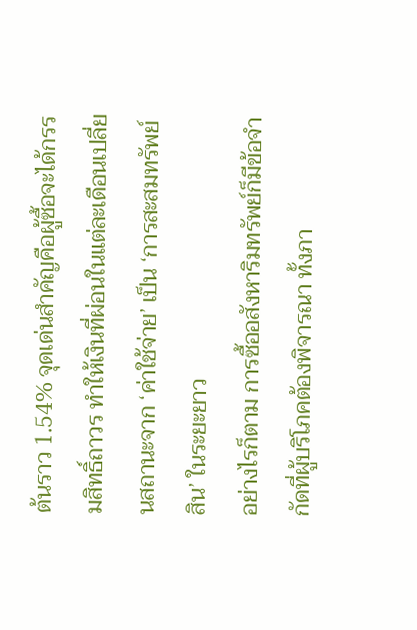ต้นราว 1.54% จุดเด่นสำคัญคือผู้ซื้อจะได้กรรมสิทธิ์ถาวร ทำให้เงินที่ผ่อนในแต่ละเดือนเปลี่ยนสถานะจาก ‘ค่าใช้จ่าย’ เป็น ‘การสะสมทรัพย์สิน’ ในระยะยาว
อย่างไรก็ตาม การซื้ออสังหาริมทรัพย์ก็มีข้อจำกัดที่ผู้บริโภคต้องพิจารณา ทั้งภา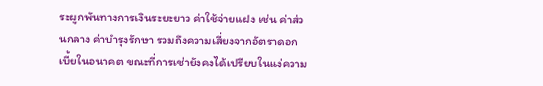ระผูกพันทางการเงินระยะยาว ค่าใช้จ่ายแฝง เช่น ค่าส่วนกลาง ค่าบำรุงรักษา รวมถึงความเสี่ยงจากอัตราดอกเบี้ยในอนาคต ขณะที่การเช่ายังคงได้เปรียบในแง่ความ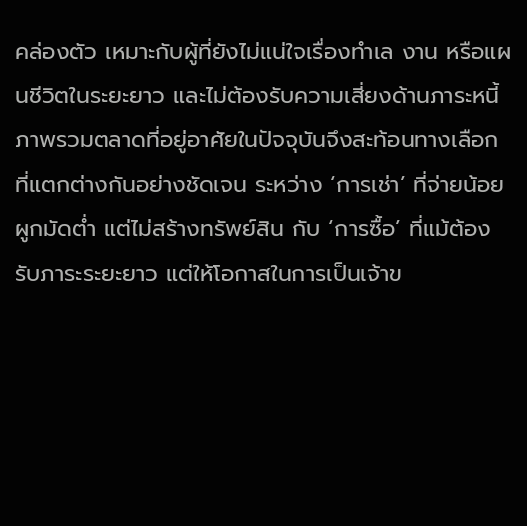คล่องตัว เหมาะกับผู้ที่ยังไม่แน่ใจเรื่องทำเล งาน หรือแผนชีวิตในระยะยาว และไม่ต้องรับความเสี่ยงด้านภาระหนี้
ภาพรวมตลาดที่อยู่อาศัยในปัจจุบันจึงสะท้อนทางเลือกที่แตกต่างกันอย่างชัดเจน ระหว่าง ‘การเช่า’ ที่จ่ายน้อย ผูกมัดต่ำ แต่ไม่สร้างทรัพย์สิน กับ ‘การซื้อ’ ที่แม้ต้องรับภาระระยะยาว แต่ให้โอกาสในการเป็นเจ้าข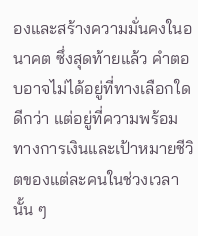องและสร้างความมั่นคงในอนาคต ซึ่งสุดท้ายแล้ว คำตอบอาจไม่ได้อยู่ที่ทางเลือกใดดีกว่า แต่อยู่ที่ความพร้อมทางการเงินและเป้าหมายชีวิตของแต่ละคนในช่วงเวลานั้น ๆ